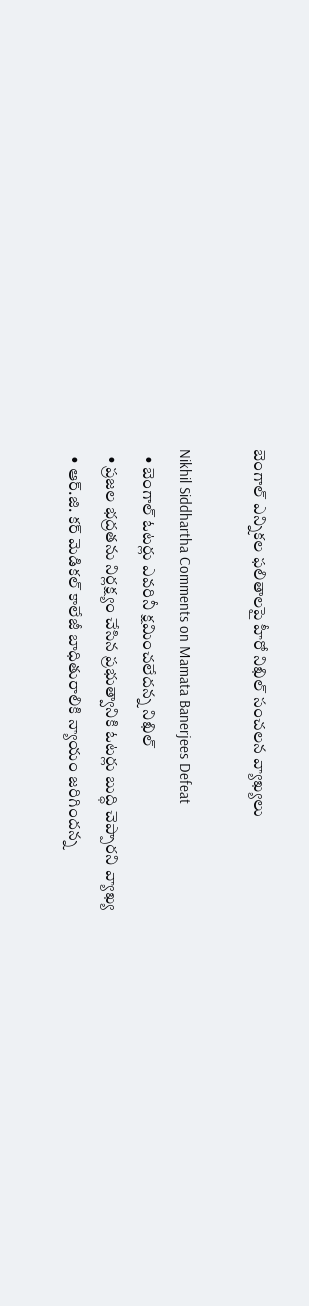బెంగాల్ ఎన్నికల ఫలితాలపై హీరో నిఖిల్ సంచలన వ్యాఖ్యలు

Nikhil Siddhartha Comments on Mamata Banerjees Defeat
  • బెంగాల్ ఓటర్లు ఎవరినీ క్షమించలేదన్న నిఖిల్
  • ప్రజల భద్రతను నిర్లక్ష్యం చేసిన ప్రభుత్వానికి ఓటర్లు బుద్ధి చెప్పారని వ్యాఖ్య
  • ఆర్‌.జి. కర్ మెడికల్ కాలేజీ బాధితురాలికి న్యాయం జరిగిందన్న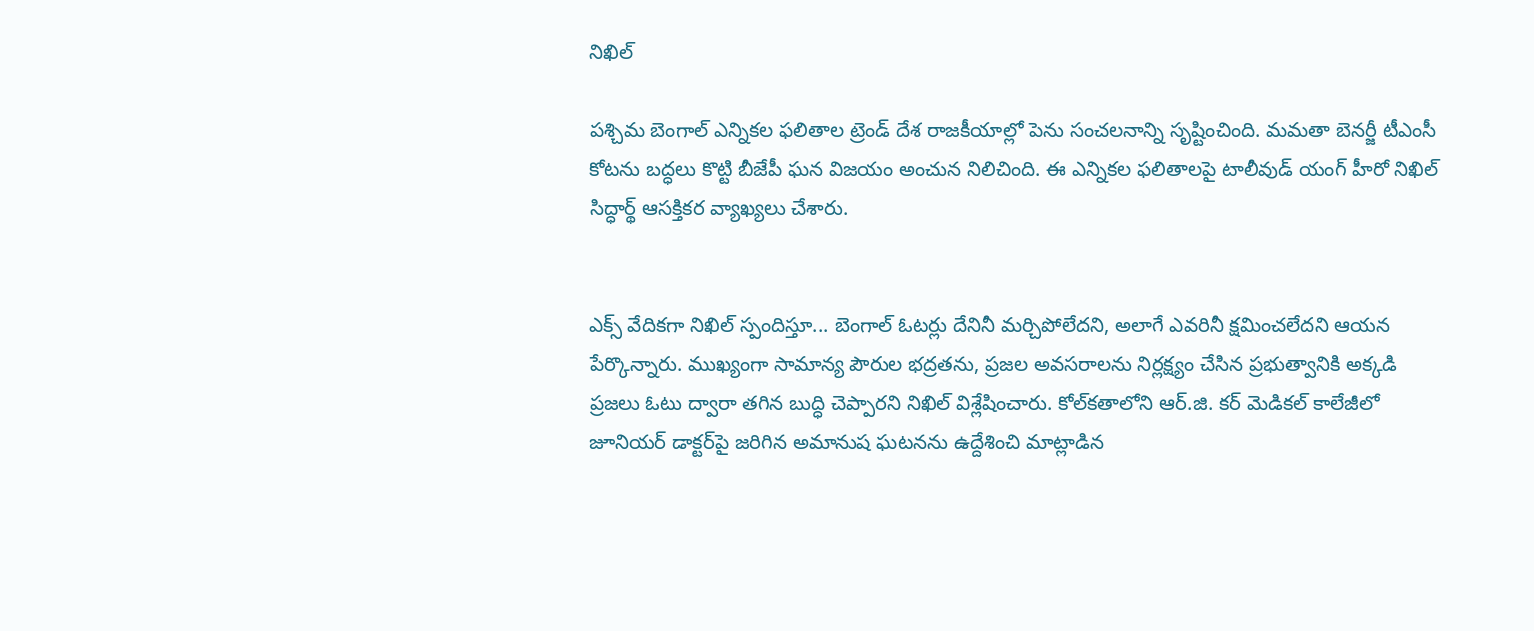నిఖిల్

పశ్చిమ బెంగాల్ ఎన్నికల ఫలితాల ట్రెండ్ దేశ రాజకీయాల్లో పెను సంచలనాన్ని సృష్టించింది. మమతా బెనర్జీ టీఎంసీ కోటను బద్ధలు కొట్టి బీజేపీ ఘన విజయం అంచున నిలిచింది. ఈ ఎన్నికల ఫలితాలపై టాలీవుడ్ యంగ్ హీరో నిఖిల్ సిద్ధార్థ్ ఆసక్తికర వ్యాఖ్యలు చేశారు.


ఎక్స్ వేదికగా నిఖిల్ స్పందిస్తూ... బెంగాల్ ఓటర్లు దేనినీ మర్చిపోలేదని, అలాగే ఎవరినీ క్షమించలేదని ఆయన పేర్కొన్నారు. ముఖ్యంగా సామాన్య పౌరుల భద్రతను, ప్రజల అవసరాలను నిర్లక్ష్యం చేసిన ప్రభుత్వానికి అక్కడి ప్రజలు ఓటు ద్వారా తగిన బుద్ధి చెప్పారని నిఖిల్ విశ్లేషించారు. కోల్‌కతాలోని ఆర్‌.జి. కర్ మెడికల్ కాలేజీలో జూనియర్ డాక్టర్‌పై జరిగిన అమానుష ఘటనను ఉద్దేశించి మాట్లాడిన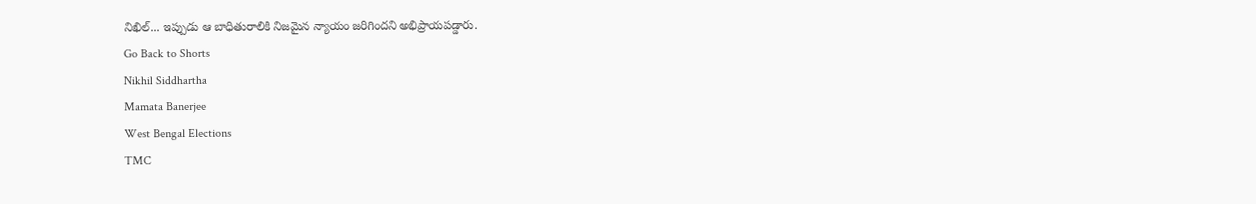నిఖిల్... ఇప్పుడు ఆ బాధితురాలికి నిజమైన న్యాయం జరిగిందని అభిప్రాయపడ్డారు.
Go Back to Shorts
Nikhil Siddhartha
Mamata Banerjee
West Bengal Elections
TMC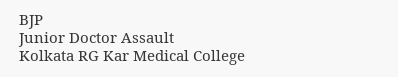BJP
Junior Doctor Assault
Kolkata RG Kar Medical College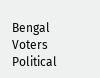Bengal Voters
Political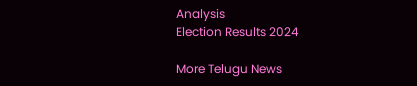Analysis
Election Results 2024

More Telugu News